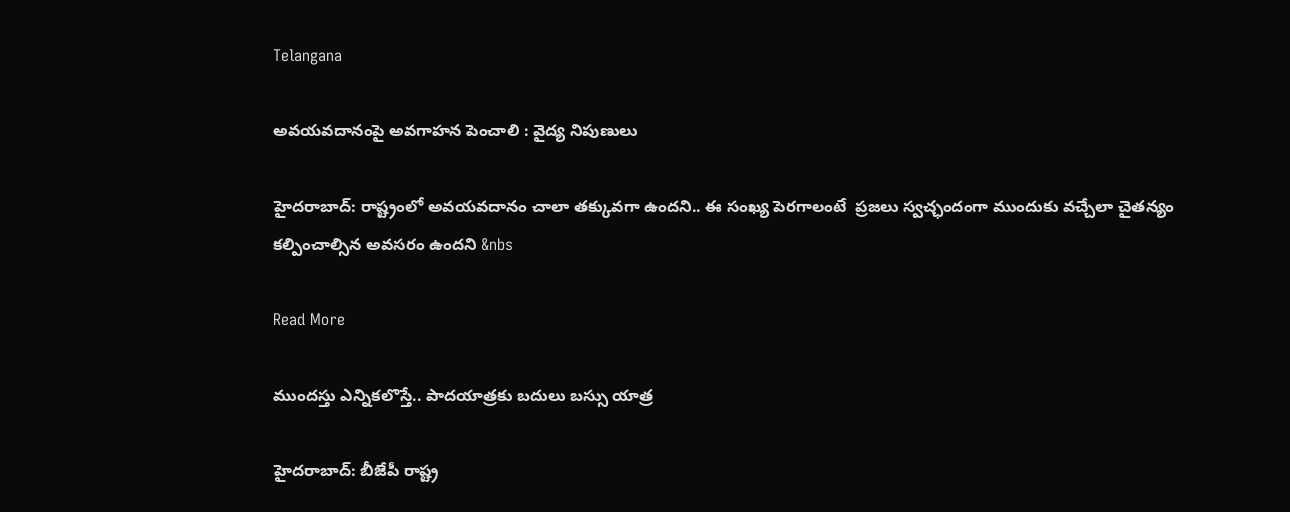Telangana

అవయవదానంపై అవగాహన పెంచాలి : వైద్య నిపుణులు

హైదరాబాద్: రాష్ట్రంలో అవయవదానం చాలా తక్కువగా ఉందని.. ఈ సంఖ్య పెరగాలంటే  ప్రజలు స్వచ్ఛందంగా ముందుకు వచ్చేలా చైతన్యం కల్పించాల్సిన అవసరం ఉందని &nbs

Read More

ముందస్తు ఎన్నికలొస్తే.. పాదయాత్రకు బదులు బస్సు యాత్ర

హైదరాబాద్: బీజేపీ రాష్ట్ర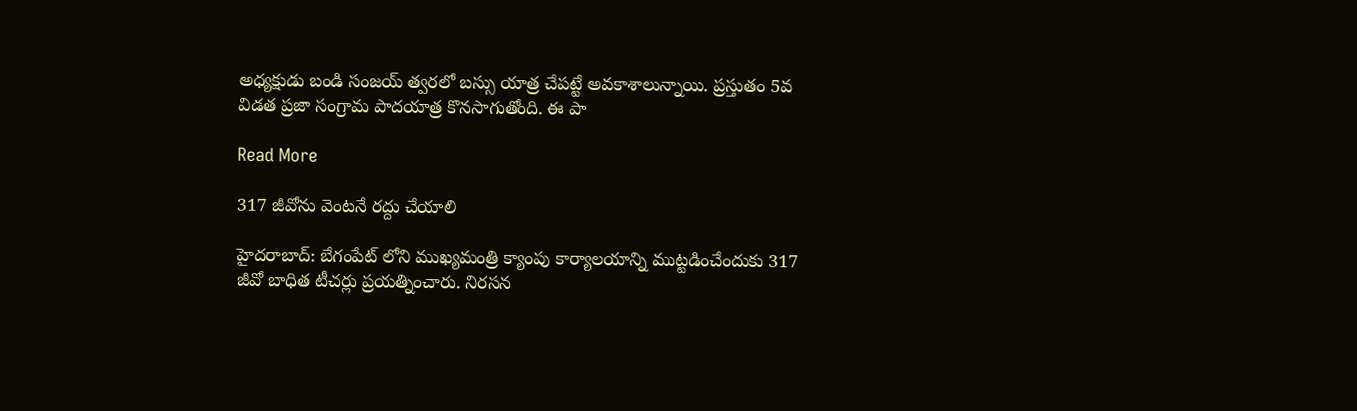అధ్యక్షుడు బండి సంజయ్ త్వరలో బస్సు యాత్ర చేపట్టే అవకాశాలున్నాయి. ప్రస్తుతం 5వ విడత ప్రజా సంగ్రామ పాదయాత్ర కొనసాగుతోంది. ఈ పా

Read More

317 జీవోను వెంటనే రద్దు చేయాలి

హైదరాబాద్: బేగంపేట్ లోని ముఖ్యమంత్రి క్యాంపు కార్యాలయాన్ని ముట్టడించేందుకు 317 జీవో బాధిత టీచర్లు ప్రయత్నించారు. నిరసన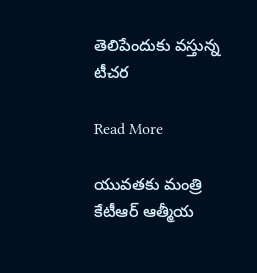తెలిపేందుకు వస్తున్న  టీచర

Read More

యువతకు మంత్రి కేటీఆర్ ఆత్మీయ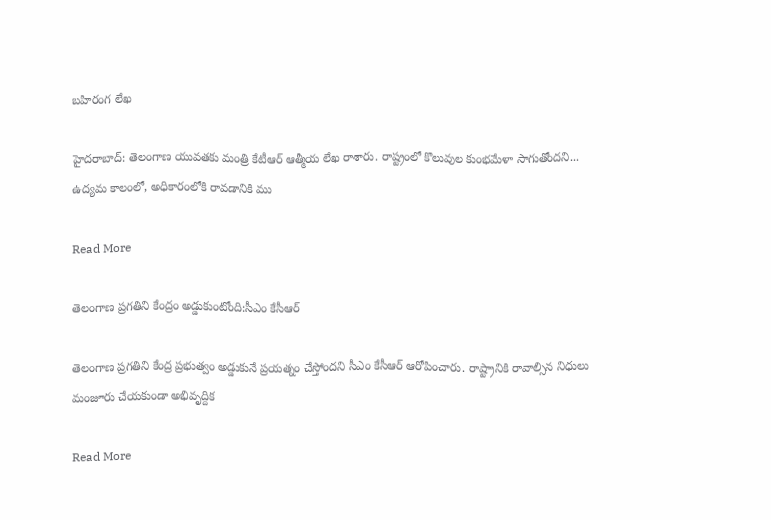బహిరంగ లేఖ

హైదరాబాద్: తెలంగాణ యువతకు మంత్రి కేటీఆర్ ఆత్మీయ లేఖ రాశారు. రాష్ట్రంలో కొలువుల కుంభమేళా సాగుతోందని... ఉద్యమ కాలంలో, అధికారంలోకి రావడానికి ము

Read More

తెలంగాణ ప్రగతిని కేంద్రం అడ్డుకుంటోంది:సీఎం కేసీఆర్

తెలంగాణ ప్రగతిని కేంద్ర ప్రభుత్వం అడ్డుకునే ప్రయత్నం చేస్తోందని సీఎం కేసీఆర్ ఆరోపించారు. రాష్ట్రానికి రావాల్సిన నిధులు మంజూరు చేయకుండా అభివృద్దిక

Read More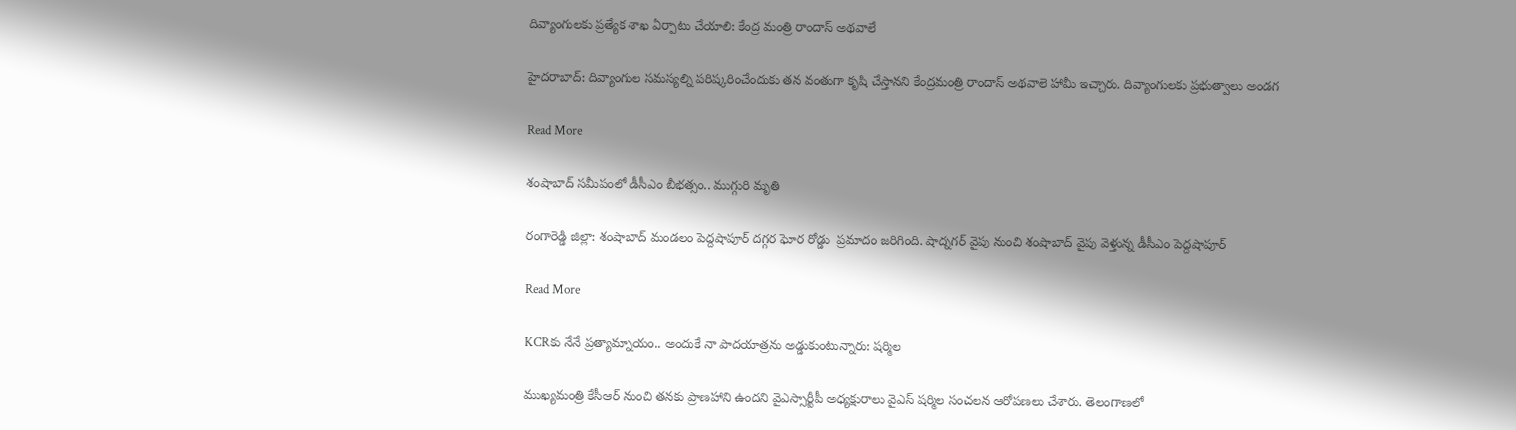దివ్యాంగులకు ప్రత్యేక శాఖ ఏర్పాటు చేయాలి: కేంద్ర మంత్రి రాందాస్ అథవాలే

హైదరాబాద్: దివ్యాంగుల సమస్యల్ని పరిష్కరించేందుకు తన వంతుగా కృషి చేస్తానని కేంద్రమంత్రి రాందాస్ అథవాలె హామీ ఇచ్చారు. దివ్యాంగులకు ప్రభుత్వాలు అండగ

Read More

శంషాబాద్ సమీపంలో డీసీఎం బీభత్సం.. ముగ్గురి మృతి

రంగారెడ్డి జిల్లా: శంషాబాద్ మండలం పెద్దషాపూర్ దగ్గర ఘోర రోడ్డు  ప్రమాదం జరిగింది. షాద్నగర్ వైపు నుంచి శంషాబాద్ వైపు వెళ్తున్న డీసీఎం పెద్దషాపూర్

Read More

KCRకు నేనే ప్రత్యామ్నాయం.. అందుకే నా పాదయాత్రను అడ్డుకుంటున్నారు: షర్మిల

ముఖ్యమంత్రి కేసీఆర్ నుంచి తనకు ప్రాణహాని ఉందని వైఎస్సార్టీపీ అధ్యక్షురాలు వైఎస్ షర్మిల సంచలన ఆరోపణలు చేశారు. తెలంగాణలో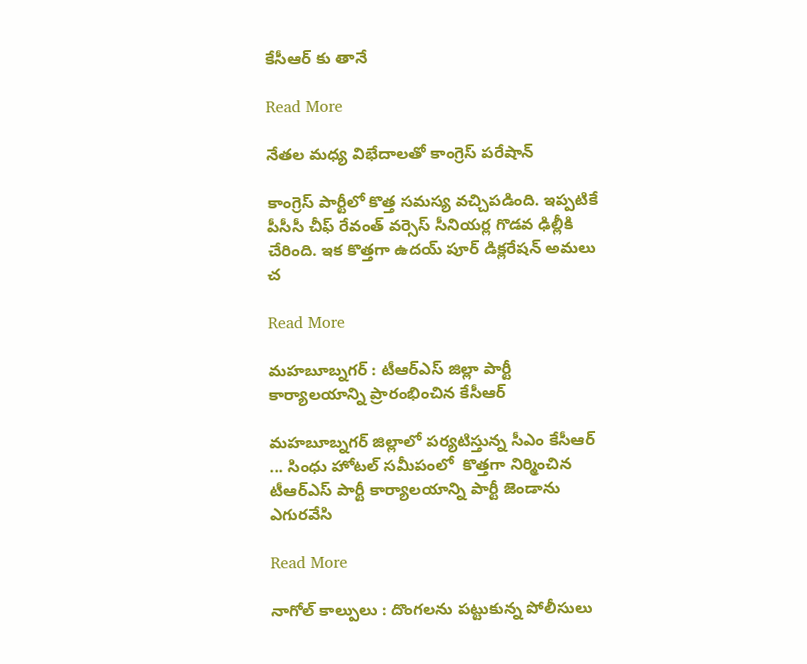కేసీఆర్ కు తానే

Read More

నేతల మధ్య విభేదాలతో కాంగ్రెస్ పరేషాన్

కాంగ్రెస్ పార్టీలో కొత్త సమస్య వచ్చిపడింది. ఇప్పటికే పీసీసీ చీఫ్ రేవంత్ వర్సెస్ సీనియర్ల గొడవ ఢిల్లీకి చేరింది. ఇక కొత్తగా ఉదయ్ పూర్ డిక్లరేషన్ అమలు చ

Read More

మహబూబ్నగర్ : టీఆర్ఎస్ జిల్లా పార్టీ కార్యాలయాన్ని ప్రారంభించిన కేసీఆర్

మహబూబ్నగర్ జిల్లాలో పర్యటిస్తున్న సీఎం కేసీఆర్ ... సింధు హోటల్ సమీపంలో  కొత్తగా నిర్మించిన టీఆర్ఎస్ పార్టీ కార్యాలయాన్ని పార్టీ జెండాను ఎగురవేసి

Read More

నాగోల్ కాల్పులు : దొంగలను పట్టుకున్న పోలీసులు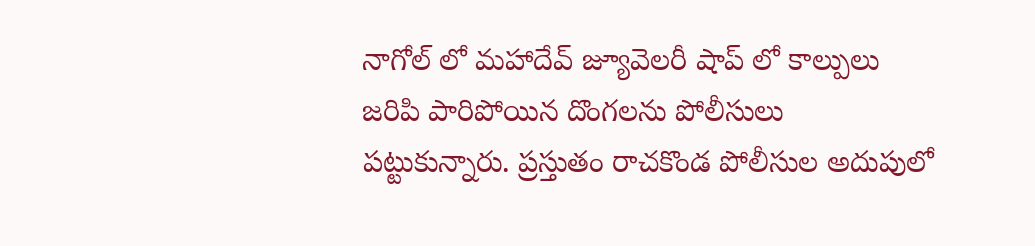నాగోల్ లో మహాదేవ్ జ్యూవెలరీ షాప్ లో కాల్పులు జరిపి పారిపోయిన దొంగలను పోలీసులు పట్టుకున్నారు. ప్రస్తుతం రాచకొండ పోలీసుల అదుపులో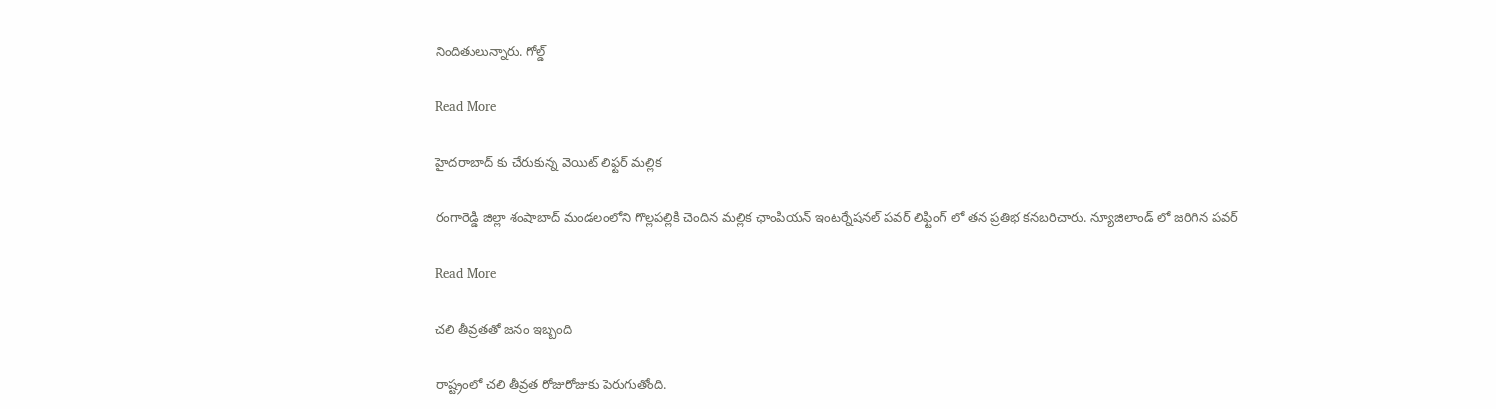నిందితులున్నారు. గోల్డ్

Read More

హైదరాబాద్ కు చేరుకున్న వెయిట్ లిఫ్టర్ మల్లిక

రంగారెడ్డి జిల్లా శంషాబాద్ మండలంలోని గొల్లపల్లికి చెందిన మల్లిక ఛాంపియన్ ఇంటర్నేషనల్ పవర్ లిఫ్టింగ్ లో తన ప్రతిభ కనబరిచారు. న్యూజిలాండ్ లో జరిగిన పవర్

Read More

చలి తీవ్రతతో జనం ఇబ్బంది

రాష్ట్రంలో చలి తీవ్రత రోజురోజుకు పెరుగుతోంది.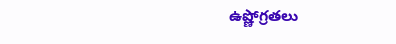ఉష్ణోగ్రతలు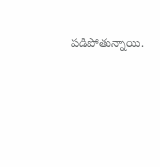పడిపోతున్నాయి.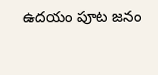ఉదయం పూట జనం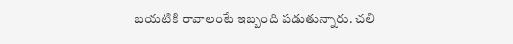బయటికి రావాలంటే ఇబ్బంది పడుతున్నారు. చలి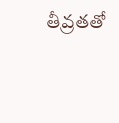తీవ్రతతో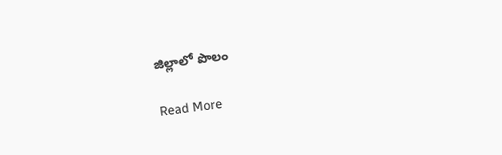జిల్లాలో పొలం

Read More